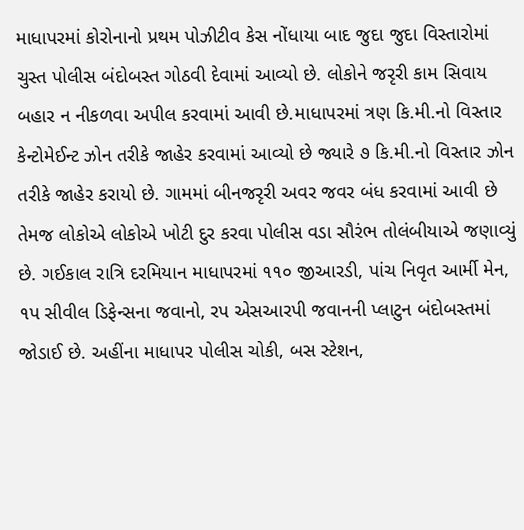માધાપરમાં કોરોનાનો પ્રથમ પોઝીટીવ કેસ નોંધાયા બાદ જુદા જુદા વિસ્તારોમાં ચુસ્ત પોલીસ બંદોબસ્ત ગોઠવી દેવામાં આવ્યો છે. લોકોને જરૃરી કામ સિવાય બહાર ન નીકળવા અપીલ કરવામાં આવી છે.માધાપરમાં ત્રણ કિ.મી.નો વિસ્તાર કેન્ટોમેઈન્ટ ઝોન તરીકે જાહેર કરવામાં આવ્યો છે જ્યારે ૭ કિ.મી.નો વિસ્તાર ઝોન તરીકે જાહેર કરાયો છે. ગામમાં બીનજરૃરી અવર જવર બંધ કરવામાં આવી છે તેમજ લોકોએ લોકોએ ખોટી દુર કરવા પોલીસ વડા સૌરંભ તોલંબીયાએ જણાવ્યું છે. ગઈકાલ રાત્રિ દરમિયાન માધાપરમાં ૧૧૦ જીઆરડી, પાંચ નિવૃત આર્મી મેન, ૧પ સીવીલ ડિફેન્સના જવાનો, રપ એસઆરપી જવાનની પ્લાટુન બંદોબસ્તમાં જોડાઈ છે. અહીંના માધાપર પોલીસ ચોકી, બસ સ્ટેશન,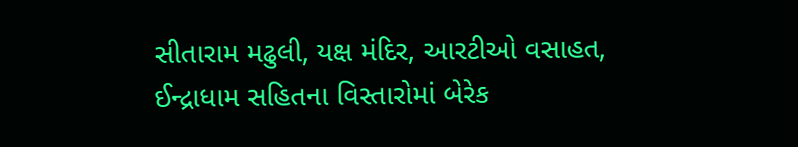સીતારામ મઢુલી, યક્ષ મંદિર, આરટીઓ વસાહત, ઈન્દ્રાધામ સહિતના વિસ્તારોમાં બેરેક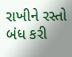રાખીને રસ્તો બંધ કરી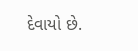દેવાયો છે.